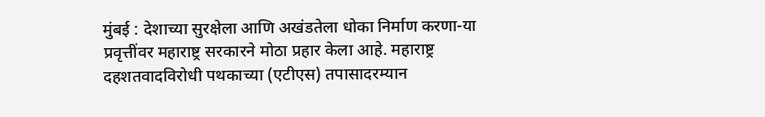मुंबई : देशाच्या सुरक्षेला आणि अखंडतेला धोका निर्माण करणा-या प्रवृत्तींवर महाराष्ट्र सरकारने मोठा प्रहार केला आहे. महाराष्ट्र दहशतवादविरोधी पथकाच्या (एटीएस) तपासादरम्यान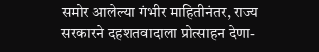समोर आलेल्या गंभीर माहितीनंतर, राज्य सरकारने दहशतवादाला प्रोत्साहन देणा-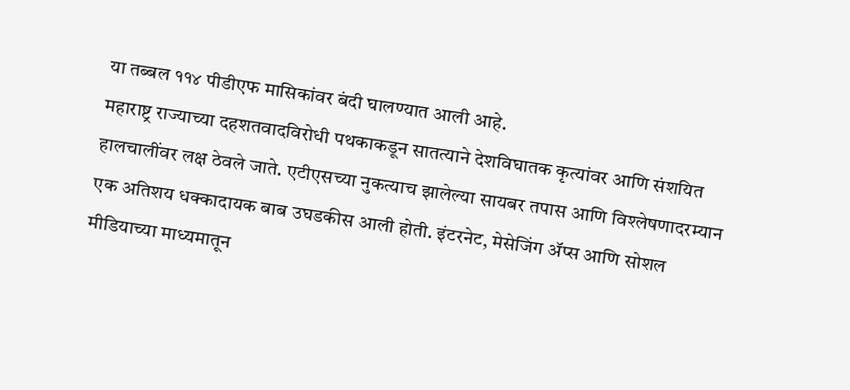या तब्बल ११४ पीडीएफ मासिकांवर बंदी घालण्यात आली आहे.
महाराष्ट्र राज्याच्या दहशतवादविरोधी पथकाकडून सातत्याने देशविघातक कृत्यांवर आणि संशयित हालचालींवर लक्ष ठेवले जाते. एटीएसच्या नुकत्याच झालेल्या सायबर तपास आणि विश्लेषणादरम्यान एक अतिशय धक्कादायक बाब उघडकीस आली होती. इंटरनेट, मेसेजिंग ॲप्स आणि सोशल मीडियाच्या माध्यमातून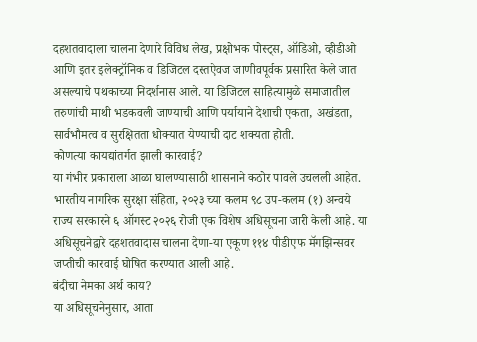दहशतवादाला चालना देणारे विविध लेख, प्रक्षोभक पोस्ट्स, ऑडिओ, व्हीडीओ आणि इतर इलेक्ट्रॉनिक व डिजिटल दस्तऐवज जाणीवपूर्वक प्रसारित केले जात असल्याचे पथकाच्या निदर्शनास आले. या डिजिटल साहित्यामुळे समाजातील तरुणांची माथी भडकवली जाण्याची आणि पर्यायाने देशाची एकता, अखंडता, सार्वभौमत्व व सुरक्षितता धोक्यात येण्याची दाट शक्यता होती.
कोणत्या कायद्यांतर्गत झाली कारवाई?
या गंभीर प्रकाराला आळा घालण्यासाठी शासनाने कठोर पावले उचलली आहेत. भारतीय नागरिक सुरक्षा संहिता, २०२३ च्या कलम ९८ उप-कलम (१) अन्वये राज्य सरकारने ६ ऑगस्ट २०२६ रोजी एक विशेष अधिसूचना जारी केली आहे. या अधिसूचनेद्वारे दहशतवादास चालना देणा-या एकूण ११४ पीडीएफ मॅगझिन्सवर जप्तीची कारवाई घोषित करण्यात आली आहे.
बंदीचा नेमका अर्थ काय?
या अधिसूचनेनुसार, आता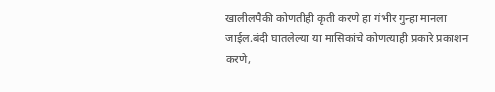खालीलपैकी कोणतीही कृती करणे हा गंभीर गुन्हा मानला जाईल.बंदी घातलेल्या या मासिकांचे कोणत्याही प्रकारे प्रकाशन करणे,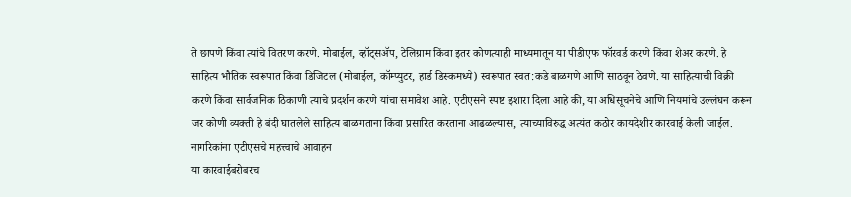ते छापणे किंवा त्यांचे वितरण करणे. मोबाईल, व्हॉट्सॲप, टेलिग्राम किंवा इतर कोणत्याही माध्यमातून या पीडीएफ फॉरवर्ड करणे किंवा शेअर करणे. हे साहित्य भौतिक स्वरूपात किंवा डिजिटल (मोबाईल, कॉम्प्युटर, हार्ड डिस्कमध्ये) स्वरूपात स्वत:कडे बाळगणे आणि साठवून ठेवणे. या साहित्याची विक्री करणे किंवा सार्वजनिक ठिकाणी त्याचे प्रदर्शन करणे यांचा समावेश आहे. एटीएसने स्पष्ट इशारा दिला आहे की, या अधिसूचनेचे आणि नियमांचे उल्लंघन करून जर कोणी व्यक्ती हे बंदी घातलेले साहित्य बाळगताना किंवा प्रसारित करताना आढळल्यास, त्याच्याविरुद्ध अत्यंत कठोर कायदेशीर कारवाई केली जाईल.
नागरिकांना एटीएसचे महत्त्वाचे आवाहन
या कारवाईबरोबरच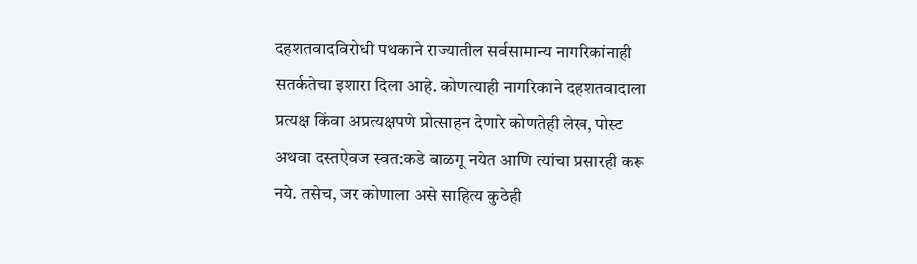दहशतवादविरोधी पथकाने राज्यातील सर्वसामान्य नागरिकांनाही सतर्कतेचा इशारा दिला आहे. कोणत्याही नागरिकाने दहशतवादाला प्रत्यक्ष किंवा अप्रत्यक्षपणे प्रोत्साहन देणारे कोणतेही लेख, पोस्ट अथवा दस्तऐवज स्वत:कडे बाळगू नयेत आणि त्यांचा प्रसारही करू नये. तसेच, जर कोणाला असे साहित्य कुठेही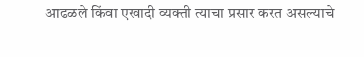आढळले किंवा एखादी व्यक्ती त्याचा प्रसार करत असल्याचे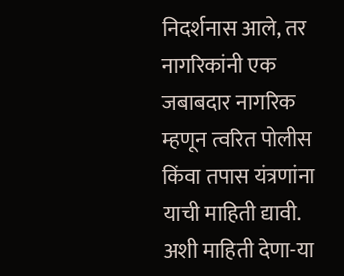निदर्शनास आले, तर नागरिकांनी एक जबाबदार नागरिक म्हणून त्वरित पोलीस किंवा तपास यंत्रणांना याची माहिती द्यावी. अशी माहिती देणा-या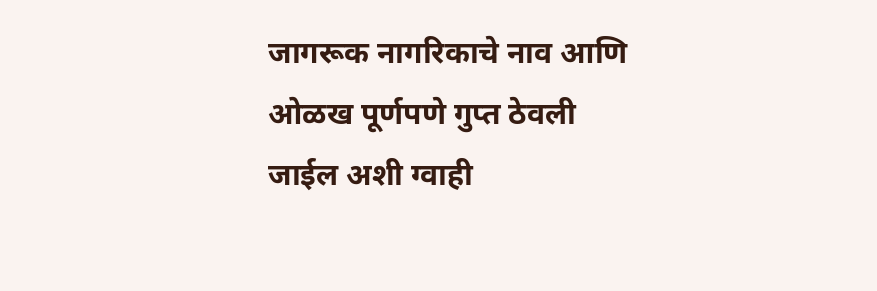जागरूक नागरिकाचे नाव आणि ओळख पूर्णपणे गुप्त ठेवली जाईल अशी ग्वाही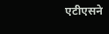एटीएसने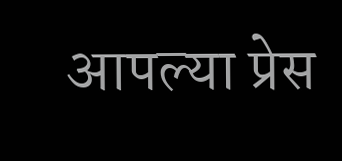आपल्या प्रेस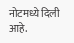नोटमध्ये दिली आहे.